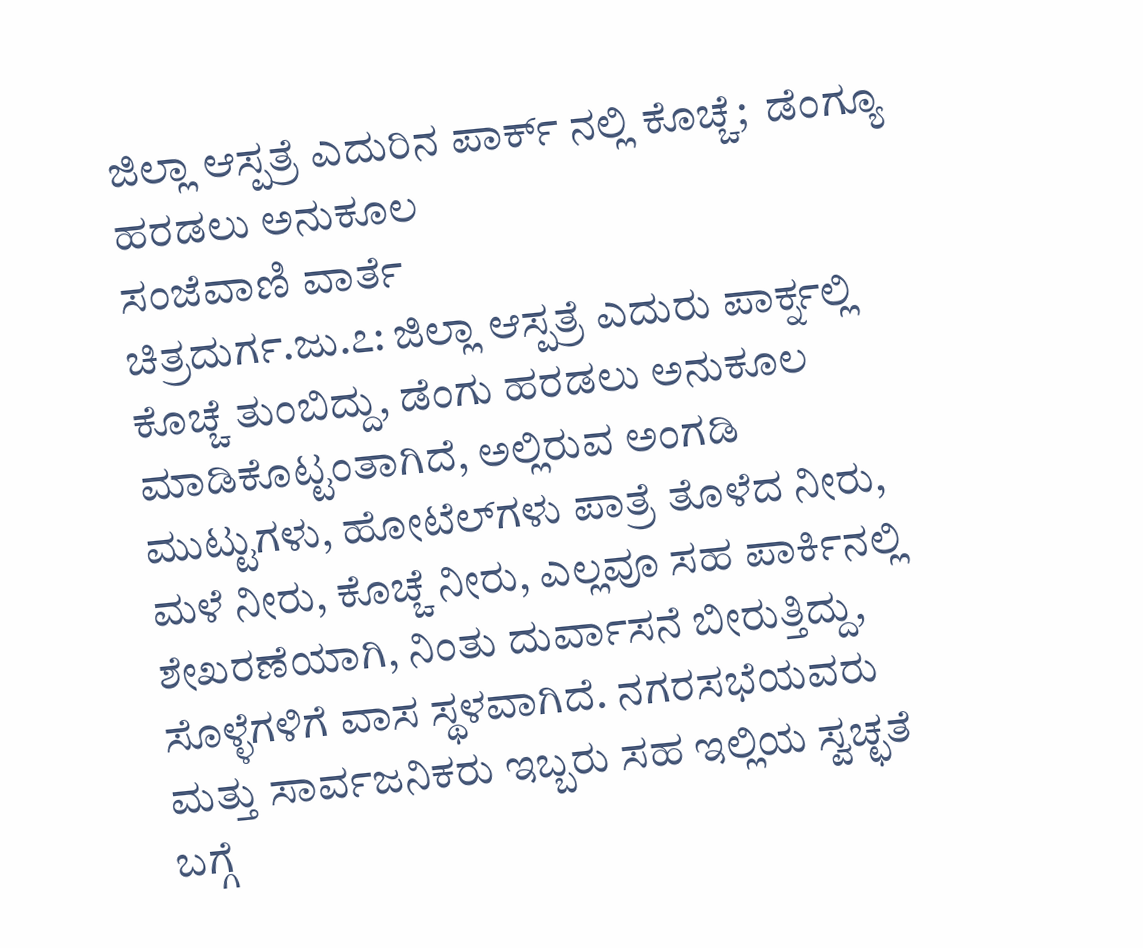ಜಿಲ್ಲಾ ಆಸ್ಪತ್ರೆ ಎದುರಿನ ಪಾರ್ಕ್ ನಲ್ಲಿ ಕೊಚ್ಚೆ;  ಡೆಂಗ್ಯೂ ಹರಡಲು ಅನುಕೂಲ
ಸಂಜೆವಾಣಿ ವಾರ್ತೆ
ಚಿತ್ರದುರ್ಗ.ಜು.೭: ಜಿಲ್ಲಾ ಆಸ್ಪತ್ರೆ ಎದುರು ಪಾರ್ಕ್ನಲ್ಲಿ ಕೊಚ್ಚೆ ತುಂಬಿದ್ದು, ಡೆಂಗು ಹರಡಲು ಅನುಕೂಲ ಮಾಡಿಕೊಟ್ಟಂತಾಗಿದೆ, ಅಲ್ಲಿರುವ ಅಂಗಡಿ ಮುಟ್ಟುಗಳು, ಹೋಟೆಲ್‌ಗಳು ಪಾತ್ರೆ ತೊಳೆದ ನೀರು, ಮಳೆ ನೀರು, ಕೊಚ್ಚೆ ನೀರು, ಎಲ್ಲವೂ ಸಹ ಪಾರ್ಕಿನಲ್ಲಿ ಶೇಖರಣೆಯಾಗಿ, ನಿಂತು ದುರ್ವಾಸನೆ ಬೀರುತ್ತಿದ್ದು, ಸೊಳ್ಳೆಗಳಿಗೆ ವಾಸ ಸ್ಥಳವಾಗಿದೆ. ನಗರಸಭೆಯವರು ಮತ್ತು ಸಾರ್ವಜನಿಕರು ಇಬ್ಬರು ಸಹ ಇಲ್ಲಿಯ ಸ್ವಚ್ಛತೆ ಬಗ್ಗೆ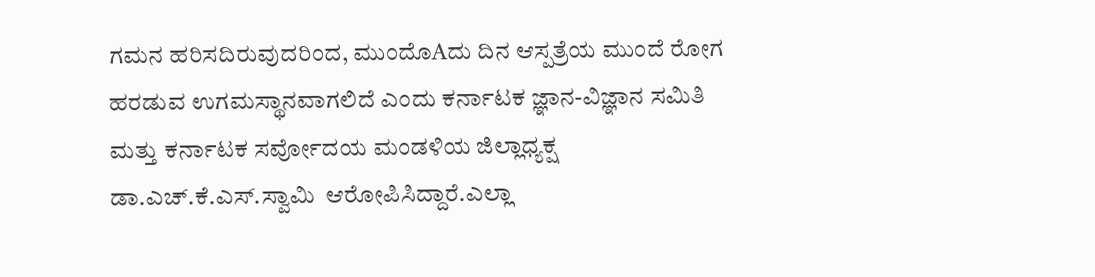ಗಮನ ಹರಿಸದಿರುವುದರಿಂದ, ಮುಂದೊAದು ದಿನ ಆಸ್ಪತ್ರೆಯ ಮುಂದೆ ರೋಗ ಹರಡುವ ಉಗಮಸ್ಥಾನವಾಗಲಿದೆ ಎಂದು ಕರ್ನಾಟಕ ಜ್ಞಾನ-ವಿಜ್ಞಾನ ಸಮಿತಿ ಮತ್ತು ಕರ್ನಾಟಕ ಸರ್ವೋದಯ ಮಂಡಳಿಯ ಜಿಲ್ಲಾಧ್ಯಕ್ಷ ಡಾ.ಎಚ್.ಕೆ.ಎಸ್.ಸ್ವಾಮಿ  ಆರೋಪಿಸಿದ್ದಾರೆ.ಎಲ್ಲಾ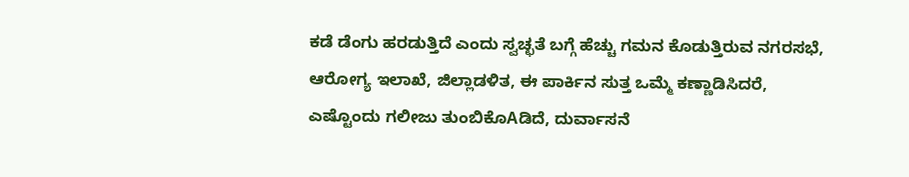ಕಡೆ ಡೆಂಗು ಹರಡುತ್ತಿದೆ ಎಂದು ಸ್ವಚ್ಛತೆ ಬಗ್ಗೆ ಹೆಚ್ಚು ಗಮನ ಕೊಡುತ್ತಿರುವ ನಗರಸಭೆ, ಆರೋಗ್ಯ ಇಲಾಖೆ, ಜಿಲ್ಲಾಡಳಿತ, ಈ ಪಾರ್ಕಿನ ಸುತ್ತ ಒಮ್ಮೆ ಕಣ್ಣಾಡಿಸಿದರೆ, ಎಷ್ಟೊಂದು ಗಲೀಜು ತುಂಬಿಕೊAಡಿದೆ, ದುರ್ವಾಸನೆ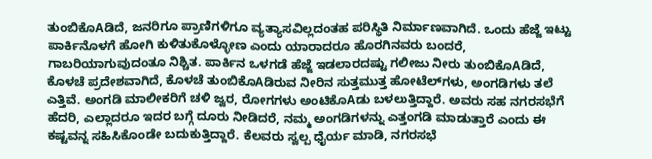ತುಂಬಿಕೊAಡಿದೆ, ಜನರಿಗೂ ಪ್ರಾಣಿಗಳಿಗೂ ವ್ಯತ್ಯಾಸವಿಲ್ಲದಂತಹ ಪರಿಸ್ಥಿತಿ ನಿರ್ಮಾಣವಾಗಿದೆ. ಒಂದು ಹೆಜ್ಜೆ ಇಟ್ಟು ಪಾರ್ಕಿನೊಳಗೆ ಹೋಗಿ ಕುಳಿತುಕೊಳ್ಳೋಣ ಎಂದು ಯಾರಾದರೂ ಹೊರಗಿನವರು ಬಂದರೆ, ಗಾಬರಿಯಾಗುವುದಂತೂ ನಿಶ್ಚಿತ. ಪಾರ್ಕಿನ ಒಳಗಡೆ ಹೆಜ್ಜೆ ಇಡಲಾರದಷ್ಟು ಗಲೀಜು ನೀರು ತುಂಬಿಕೊAಡಿದೆ, ಕೊಳಚೆ ಪ್ರದೇಶವಾಗಿದೆ, ಕೊಳಚೆ ತುಂಬಿಕೊAಡಿರುವ ನೀರಿನ ಸುತ್ತಮುತ್ತ ಹೋಟೆಲ್‌ಗಳು, ಅಂಗಡಿಗಳು ತಲೆ ಎತ್ತಿವೆ. ಅಂಗಡಿ ಮಾಲೀಕರಿಗೆ ಚಳಿ ಜ್ವರ, ರೋಗಗಳು ಅಂಟಿಕೊAಡು ಬಳಲುತ್ತಿದ್ದಾರೆ. ಅವರು ಸಹ ನಗರಸಭೆಗೆ ಹೆದರಿ, ಎಲ್ಲಾದರೂ ಇದರ ಬಗ್ಗೆ ದೂರು ನೀಡಿದರೆ, ನಮ್ಮ ಅಂಗಡಿಗಳನ್ನು ಎತ್ತಂಗಡಿ ಮಾಡುತ್ತಾರೆ ಎಂದು ಈ ಕಷ್ಟವನ್ನ ಸಹಿಸಿಕೊಂಡೇ ಬದುಕುತ್ತಿದ್ದಾರೆ. ಕೆಲವರು ಸ್ವಲ್ಪ ಧೈರ್ಯ ಮಾಡಿ, ನಗರಸಭೆ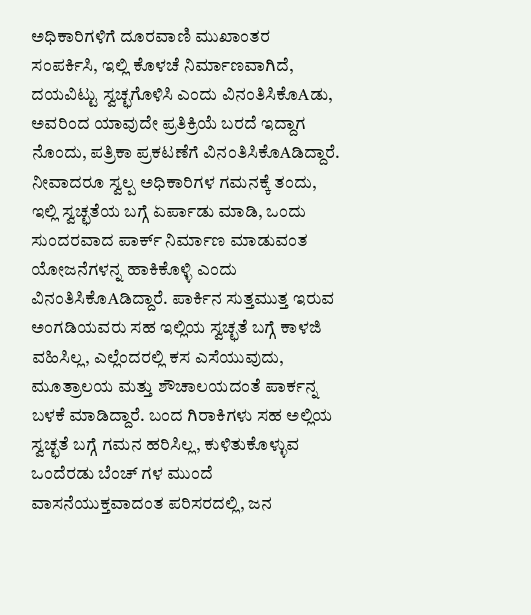ಅಧಿಕಾರಿಗಳಿಗೆ ದೂರವಾಣಿ ಮುಖಾಂತರ ಸಂಪರ್ಕಿಸಿ, ಇಲ್ಲಿ ಕೊಳಚೆ ನಿರ್ಮಾಣವಾಗಿದೆ, ದಯವಿಟ್ಟು ಸ್ವಚ್ಛಗೊಳಿಸಿ ಎಂದು ವಿನಂತಿಸಿಕೊAಡು, ಅವರಿಂದ ಯಾವುದೇ ಪ್ರತಿಕ್ರಿಯೆ ಬರದೆ ಇದ್ದಾಗ ನೊಂದು, ಪತ್ರಿಕಾ ಪ್ರಕಟಣೆಗೆ ವಿನಂತಿಸಿಕೊAಡಿದ್ದಾರೆ.
ನೀವಾದರೂ ಸ್ವಲ್ಪ ಅಧಿಕಾರಿಗಳ ಗಮನಕ್ಕೆ ತಂದು, ಇಲ್ಲಿ ಸ್ವಚ್ಛತೆಯ ಬಗ್ಗೆ ಏರ್ಪಾಡು ಮಾಡಿ, ಒಂದು ಸುಂದರವಾದ ಪಾರ್ಕ್ ನಿರ್ಮಾಣ ಮಾಡುವಂತ ಯೋಜನೆಗಳನ್ನ ಹಾಕಿಕೊಳ್ಳಿ ಎಂದು ವಿನಂತಿಸಿಕೊAಡಿದ್ದಾರೆ. ಪಾರ್ಕಿನ ಸುತ್ತಮುತ್ತ ಇರುವ ಅಂಗಡಿಯವರು ಸಹ ಇಲ್ಲಿಯ ಸ್ವಚ್ಛತೆ ಬಗ್ಗೆ ಕಾಳಜಿ ವಹಿಸಿಲ್ಲ, ಎಲ್ಲೆಂದರಲ್ಲಿ ಕಸ ಎಸೆಯುವುದು, ಮೂತ್ರಾಲಯ ಮತ್ತು ಶೌಚಾಲಯದಂತೆ ಪಾರ್ಕನ್ನ ಬಳಕೆ ಮಾಡಿದ್ದಾರೆ. ಬಂದ ಗಿರಾಕಿಗಳು ಸಹ ಅಲ್ಲಿಯ ಸ್ವಚ್ಛತೆ ಬಗ್ಗೆ ಗಮನ ಹರಿಸಿಲ್ಲ, ಕುಳಿತುಕೊಳ್ಳುವ ಒಂದೆರಡು ಬೆಂಚ್ ಗಳ ಮುಂದೆ ವಾಸನೆಯುಕ್ತವಾದಂತ ಪರಿಸರದಲ್ಲಿ, ಜನ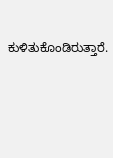ಕುಳಿತುಕೊಂಡಿರುತ್ತಾರೆ.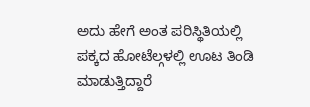ಅದು ಹೇಗೆ ಅಂತ ಪರಿಸ್ಥಿತಿಯಲ್ಲಿ ಪಕ್ಕದ ಹೋಟೆಲ್ಗಳಲ್ಲಿ ಊಟ ತಿಂಡಿ ಮಾಡುತ್ತಿದ್ದಾರೆ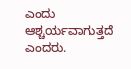ಎಂದು ಆಶ್ಚರ್ಯವಾಗುತ್ತದೆ ಎಂದರು.